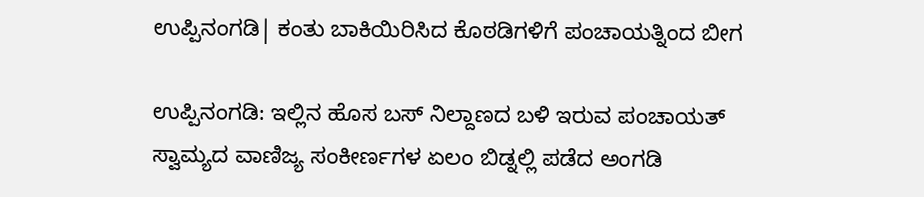ಉಪ್ಪಿನಂಗಡಿ| ಕಂತು ಬಾಕಿಯಿರಿಸಿದ ಕೊಠಡಿಗಳಿಗೆ ಪಂಚಾಯತ್ನಿಂದ ಬೀಗ

ಉಪ್ಪಿನಂಗಡಿ: ಇಲ್ಲಿನ ಹೊಸ ಬಸ್ ನಿಲ್ದಾಣದ ಬಳಿ ಇರುವ ಪಂಚಾಯತ್ ಸ್ವಾಮ್ಯದ ವಾಣಿಜ್ಯ ಸಂಕೀರ್ಣಗಳ ಏಲಂ ಬಿಡ್ನಲ್ಲಿ ಪಡೆದ ಅಂಗಡಿ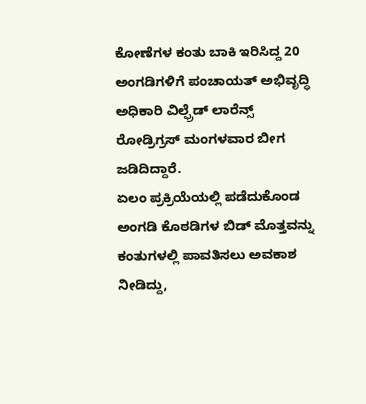ಕೋಣೆಗಳ ಕಂತು ಬಾಕಿ ಇರಿಸಿದ್ದ 20 ಅಂಗಡಿಗಳಿಗೆ ಪಂಚಾಯತ್ ಅಭಿವೃದ್ಧಿ ಅಧಿಕಾರಿ ವಿಲ್ಫ್ರೆಡ್ ಲಾರೆನ್ಸ್ ರೋಡ್ರಿಗ್ರಸ್ ಮಂಗಳವಾರ ಬೀಗ ಜಡಿದಿದ್ದಾರೆ.
ಏಲಂ ಪ್ರಕ್ರಿಯೆಯಲ್ಲಿ ಪಡೆದುಕೊಂಡ ಅಂಗಡಿ ಕೊಠಡಿಗಳ ಬಿಡ್ ಮೊತ್ತವನ್ನು ಕಂತುಗಳಲ್ಲಿ ಪಾವತಿಸಲು ಅವಕಾಶ ನೀಡಿದ್ದು,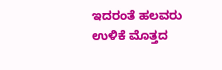ಇದರಂತೆ ಹಲವರು ಉಳಿಕೆ ಮೊತ್ತದ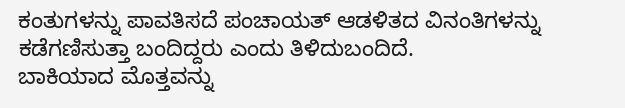ಕಂತುಗಳನ್ನು ಪಾವತಿಸದೆ ಪಂಚಾಯತ್ ಆಡಳಿತದ ವಿನಂತಿಗಳನ್ನು ಕಡೆಗಣಿಸುತ್ತಾ ಬಂದಿದ್ದರು ಎಂದು ತಿಳಿದುಬಂದಿದೆ.
ಬಾಕಿಯಾದ ಮೊತ್ತವನ್ನು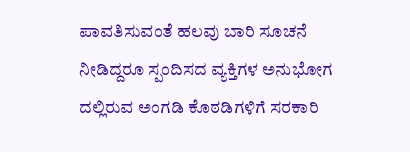ಪಾವತಿಸುವಂತೆ ಹಲವು ಬಾರಿ ಸೂಚನೆ ನೀಡಿದ್ದರೂ ಸ್ಪಂದಿಸದ ವ್ಯಕ್ತಿಗಳ ಅನುಭೋಗ ದಲ್ಲಿರುವ ಅಂಗಡಿ ಕೊಠಡಿಗಳಿಗೆ ಸರಕಾರಿ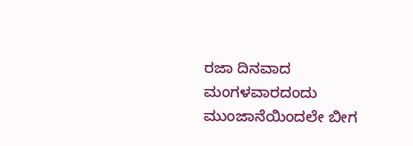ರಜಾ ದಿನವಾದ ಮಂಗಳವಾರದಂದು ಮುಂಜಾನೆಯಿಂದಲೇ ಬೀಗ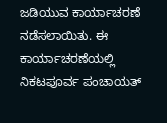ಜಡಿಯುವ ಕಾರ್ಯಾಚರಣೆ ನಡೆಸಲಾಯಿತು. ಈ ಕಾರ್ಯಾಚರಣೆಯಲ್ಲಿ ನಿಕಟಪೂರ್ವ ಪಂಚಾಯತ್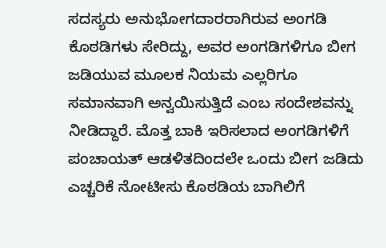ಸದಸ್ಯರು ಅನುಭೋಗದಾರರಾಗಿರುವ ಅಂಗಡಿ ಕೊಠಡಿಗಳು ಸೇರಿದ್ದು, ಅವರ ಅಂಗಡಿಗಳಿಗೂ ಬೀಗ ಜಡಿಯುವ ಮೂಲಕ ನಿಯಮ ಎಲ್ಲರಿಗೂ ಸಮಾನವಾಗಿ ಅನ್ವಯಿಸುತ್ತಿದೆ ಎಂಬ ಸಂದೇಶವನ್ನು ನೀಡಿದ್ದಾರೆ. ಮೊತ್ತ ಬಾಕಿ ಇರಿಸಲಾದ ಅಂಗಡಿಗಳಿಗೆ ಪಂಚಾಯತ್ ಆಡಳಿತದಿಂದಲೇ ಒಂದು ಬೀಗ ಜಡಿದು ಎಚ್ಚರಿಕೆ ನೋಟೀಸು ಕೊಠಡಿಯ ಬಾಗಿಲಿಗೆ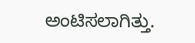ಅಂಟಿಸಲಾಗಿತ್ತು.